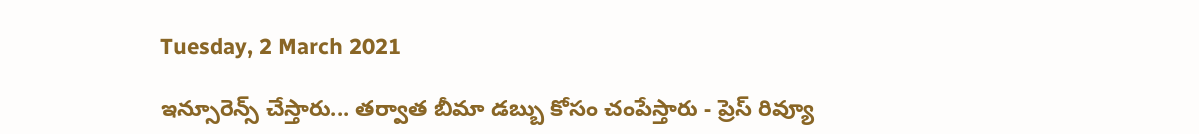Tuesday, 2 March 2021

ఇన్సూరెన్స్ చేస్తారు... తర్వాత బీమా డబ్బు కోసం చంపేస్తారు - ప్రెస్ రివ్యూ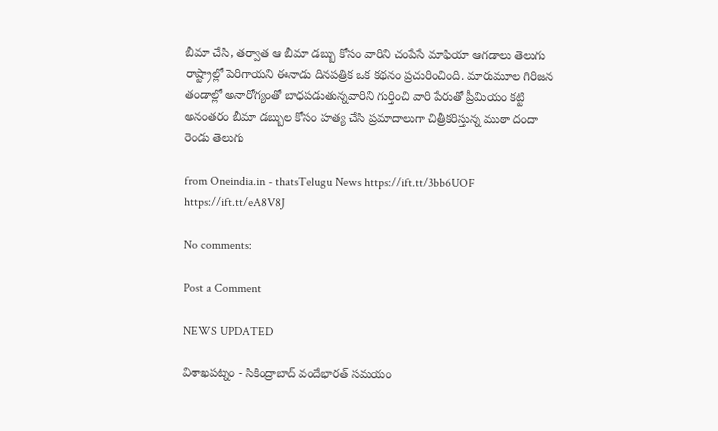బీమా చేసి, తర్వాత ఆ బీమా డబ్బు కోసం వారిని చంపేసే మాఫియా ఆగడాలు తెలుగు రాష్ట్రాల్లో పెరిగాయని ఈనాడు దినపత్రిక ఒక కథనం ప్రచురించింది. మారుమూల గిరిజన తండాల్లో అనారోగ్యంతో బాధపడుతున్నవారిని గుర్తించి వారి పేరుతో ప్రీమియం కట్టి అనంతరం బీమా డబ్బుల కోసం హత్య చేసి ప్రమాదాలుగా చిత్రీకరిస్తున్న ముఠా దందా రెండు తెలుగు

from Oneindia.in - thatsTelugu News https://ift.tt/3bb6UOF
https://ift.tt/eA8V8J

No comments:

Post a Comment

NEWS UPDATED

విశాఖపట్నం - సికింద్రాబాద్ వందేభారత్ సమయం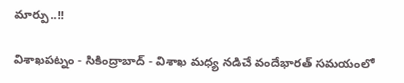మార్పు..!!

విశాఖపట్నం - సికింద్రాబాద్ - విశాఖ మధ్య నడిచే వందేభారత్ సమయంలో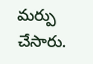మర్పు చేసారు.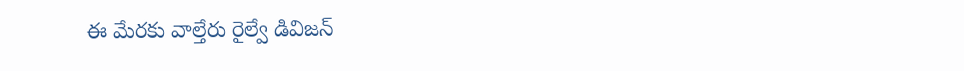ఈ మేరకు వాల్తేరు రైల్వే డివిజన్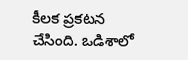కీలక ప్రకటన చేసింది. ఒడిశాలో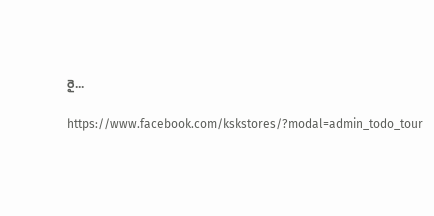రై...

https://www.facebook.com/kskstores/?modal=admin_todo_tour